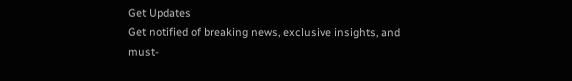Get Updates
Get notified of breaking news, exclusive insights, and must-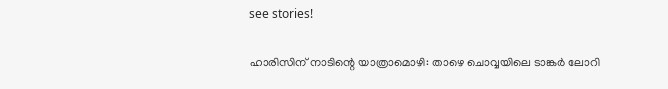see stories!

ഹാരിസിന് നാടിന്റെ യാത്രാമൊഴി: താഴെ ചൊവ്വയിലെ ടാങ്കര്‍ ലോറി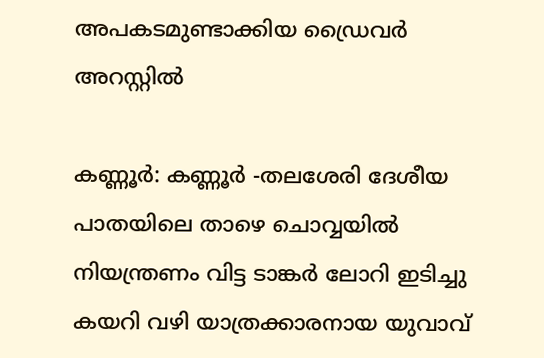അപകടമുണ്ടാക്കിയ ഡ്രൈവര്‍ അറസ്റ്റില്‍

കണ്ണൂര്‍: കണ്ണൂര്‍ -തലശേരി ദേശീയ പാതയിലെ താഴെ ചൊവ്വയില്‍ നിയന്ത്രണം വിട്ട ടാങ്കര്‍ ലോറി ഇടിച്ചു കയറി വഴി യാത്രക്കാരനായ യുവാവ്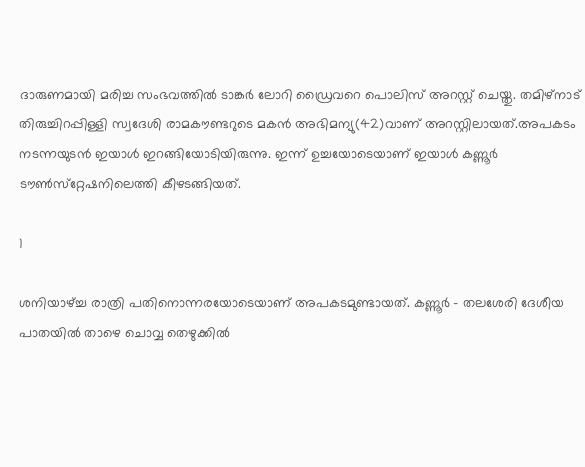ദാരുണമായി മരിച്ച സംഭവത്തില്‍ ടാങ്കര്‍ ലോറി ഡ്രൈവറെ പൊലിസ് അറസ്റ്റ് ചെയ്തു. തമിഴ്നാട് തിരുച്ചിറപ്പിള്ളി സ്വദേശി രാമകൗണ്ടറുടെ മകന്‍ അഭിമന്യു(42)വാണ് അറസ്റ്റിലായത്.അപകടം നടന്നയുടന്‍ ഇയാള്‍ ഇറങ്ങിയോടിയിരുന്നു. ഇന്ന് ഉച്ചയോടെയാണ് ഇയാള്‍ കണ്ണൂര്‍ ടൗണ്‍സ്‌റ്റേഷനിലെത്തി കീഴടങ്ങിയത്.

1

ശനിയാഴ്ച്ച രാത്രി പതിനൊന്നരയോടെയാണ് അപകടമുണ്ടായത്. കണ്ണൂര്‍ - തലശേരി ദേശീയ പാതയില്‍ താഴെ ചൊവ്വ തെഴുക്കില്‍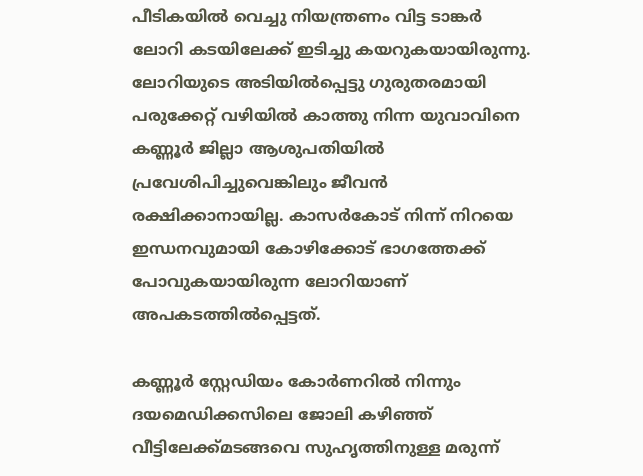പീടികയില്‍ വെച്ചു നിയന്ത്രണം വിട്ട ടാങ്കര്‍ ലോറി കടയിലേക്ക് ഇടിച്ചു കയറുകയായിരുന്നു. ലോറിയുടെ അടിയില്‍പ്പെട്ടു ഗുരുതരമായി പരുക്കേറ്റ് വഴിയില്‍ കാത്തു നിന്ന യുവാവിനെ കണ്ണൂര്‍ ജില്ലാ ആശുപതിയില്‍ പ്രവേശിപിച്ചുവെങ്കിലും ജീവന്‍ രക്ഷിക്കാനായില്ല. കാസര്‍കോട് നിന്ന് നിറയെ ഇന്ധനവുമായി കോഴിക്കോട് ഭാഗത്തേക്ക് പോവുകയായിരുന്ന ലോറിയാണ് അപകടത്തില്‍പ്പെട്ടത്.

കണ്ണൂര്‍ സ്റ്റേഡിയം കോര്‍ണറില്‍ നിന്നും ദയമെഡിക്കസിലെ ജോലി കഴിഞ്ഞ് വീട്ടിലേക്ക്മടങ്ങവെ സുഹൃത്തിനുള്ള മരുന്ന്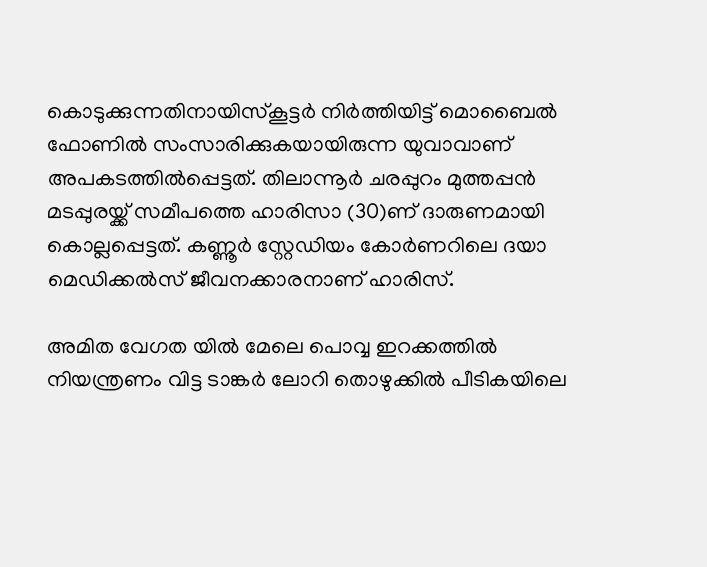കൊടുക്കുന്നതിനായിസ്‌കൂട്ടര്‍ നിര്‍ത്തിയിട്ട് മൊബൈല്‍ ഫോണില്‍ സംസാരിക്കുകയായിരുന്ന യുവാവാണ് അപകടത്തില്‍പ്പെട്ടത്. തിലാന്നൂര്‍ ചരപ്പുറം മുത്തപ്പന്‍ മടപ്പുരയ്ക്ക് സമീപത്തെ ഹാരിസാ (30)ണ് ദാരുണമായി കൊല്ലപ്പെട്ടത്. കണ്ണൂര്‍ സ്റ്റേഡിയം കോര്‍ണറിലെ ദയാ മെഡിക്കല്‍സ് ജീവനക്കാരനാണ് ഹാരിസ്.

അമിത വേഗത യില്‍ മേലെ പൊവ്വ ഇറക്കത്തില്‍ നിയന്ത്രണം വിട്ട ടാങ്കര്‍ ലോറി തൊഴുക്കില്‍ പീടികയിലെ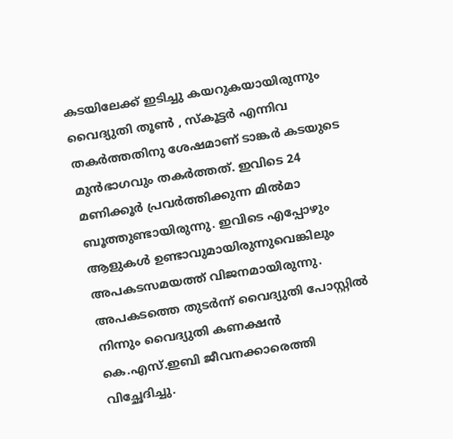കടയിലേക്ക് ഇടിച്ചു കയറുകയായിരുന്നും വൈദ്യുതി തൂണ്‍ , സ്‌കൂട്ടര്‍ എന്നിവ തകര്‍ത്തതിനു ശേഷമാണ് ടാങ്കര്‍ കടയുടെ മുന്‍ഭാഗവും തകര്‍ത്തത്. ഇവിടെ 24 മണിക്കൂര്‍ പ്രവര്‍ത്തിക്കുന്ന മില്‍മാ ബൂത്തുണ്ടായിരുന്നു. ഇവിടെ എപ്പോഴും ആളുകള്‍ ഉണ്ടാവുമായിരുന്നുവെങ്കിലും അപകടസമയത്ത് വിജനമായിരുന്നു. അപകടത്തെ തുടര്‍ന്ന് വൈദ്യുതി പോസ്റ്റില്‍ നിന്നും വൈദ്യുതി കണക്ഷന്‍ കെ.എസ്.ഇബി ജീവനക്കാരെത്തി വിച്ഛേദിച്ചു.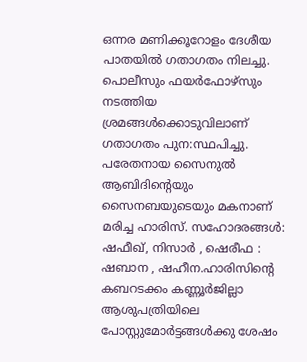ഒന്നര മണിക്കൂറോളം ദേശീയ പാതയില്‍ ഗതാഗതം നിലച്ചു. പൊലീസും ഫയര്‍ഫോഴ്സും നടത്തിയ ശ്രമങ്ങള്‍ക്കൊടുവിലാണ് ഗതാഗതം പുന:സ്ഥപിച്ചു. പരേതനായ സൈനുല്‍ ആബിദിന്റെയും സൈനബയുടെയും മകനാണ് മരിച്ച ഹാരിസ്. സഹോദരങ്ങള്‍: ഷഫീഖ്, നിസാര്‍ , ഷെരീഫ : ഷബാന , ഷഹീന.ഹാരിസിന്റെ കബറടക്കം കണ്ണൂര്‍ജില്ലാ ആശുപത്രിയിലെ പോസ്റ്റുമോര്‍ട്ടങ്ങള്‍ക്കു ശേഷം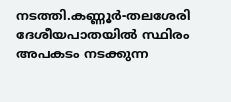നടത്തി.കണ്ണൂര്‍-തലശേരി ദേശീയപാതയില്‍ സ്ഥിരം അപകടം നടക്കുന്ന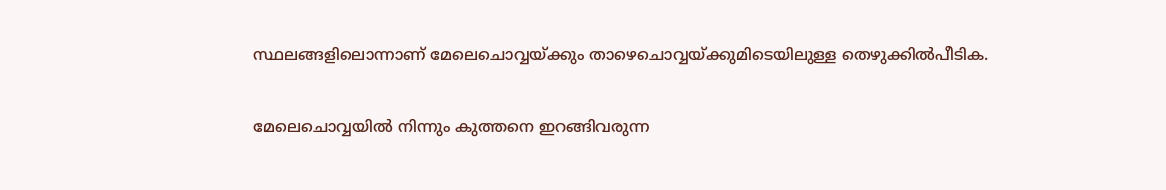സ്ഥലങ്ങളിലൊന്നാണ് മേലെചൊവ്വയ്ക്കും താഴെചൊവ്വയ്ക്കുമിടെയിലുള്ള തെഴുക്കില്‍പീടിക.

മേലെചൊവ്വയില്‍ നിന്നും കുത്തനെ ഇറങ്ങിവരുന്ന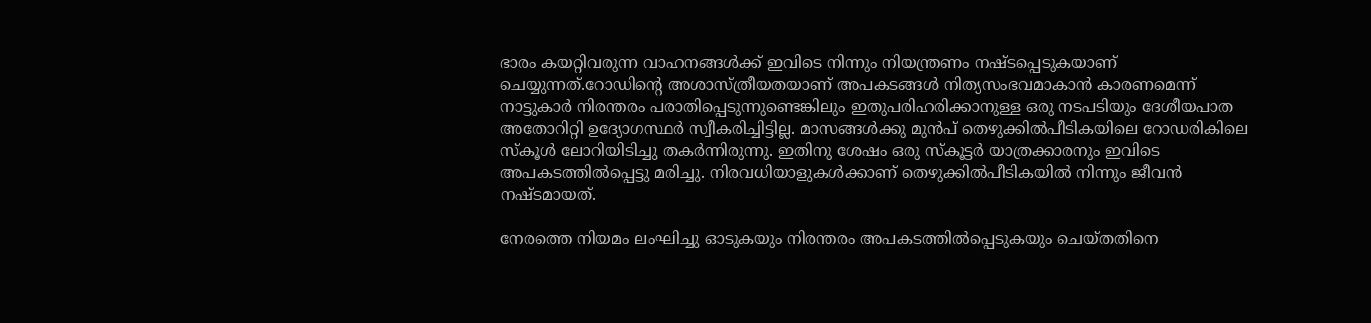ഭാരം കയറ്റിവരുന്ന വാഹനങ്ങള്‍ക്ക് ഇവിടെ നിന്നും നിയന്ത്രണം നഷ്ടപ്പെടുകയാണ് ചെയ്യുന്നത്.റോഡിന്റെ അശാസ്ത്രീയതയാണ് അപകടങ്ങള്‍ നിത്യസംഭവമാകാന്‍ കാരണമെന്ന് നാട്ടുകാര്‍ നിരന്തരം പരാതിപ്പെടുന്നുണ്ടെങ്കിലും ഇതുപരിഹരിക്കാനുള്ള ഒരു നടപടിയും ദേശീയപാത അതോറിറ്റി ഉദ്യോഗസ്ഥര്‍ സ്വീകരിച്ചിട്ടില്ല. മാസങ്ങള്‍ക്കു മുന്‍പ് തെഴുക്കില്‍പീടികയിലെ റോഡരികിലെ സ്‌കൂള്‍ ലോറിയിടിച്ചു തകര്‍ന്നിരുന്നു. ഇതിനു ശേഷം ഒരു സ്‌കൂട്ടര്‍ യാത്രക്കാരനും ഇവിടെ അപകടത്തില്‍പ്പെട്ടു മരിച്ചു. നിരവധിയാളുകള്‍ക്കാണ് തെഴുക്കില്‍പീടികയില്‍ നിന്നും ജീവന്‍ നഷ്ടമായത്.

നേരത്തെ നിയമം ലംഘിച്ചു ഓടുകയും നിരന്തരം അപകടത്തില്‍പ്പെടുകയും ചെയ്തതിനെ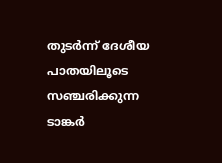തുടര്‍ന്ന് ദേശീയ പാതയിലൂടെ സഞ്ചരിക്കുന്ന ടാങ്കര്‍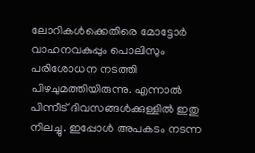ലോറികള്‍ക്കെതിരെ മോട്ടോര്‍ വാഹനവകുപ്പും പൊലിസും പരിശോധന നടത്തി പിഴചുമത്തിയിരുന്നു. എന്നാല്‍ പിന്നീട് ദിവസങ്ങള്‍ക്കുള്ളില്‍ ഇതു നിലച്ചു. ഇപ്പോള്‍ അപകടം നടന്ന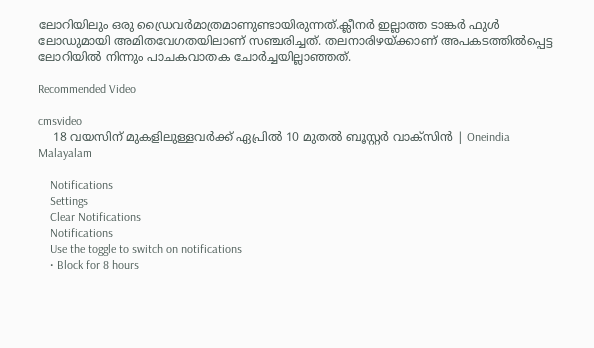ലോറിയിലും ഒരു ഡ്രൈവര്‍മാത്രമാണുണ്ടായിരുന്നത്.ക്ലീനര്‍ ഇല്ലാത്ത ടാങ്കര്‍ ഫുള്‍ ലോഡുമായി അമിതവേഗതയിലാണ് സഞ്ചരിച്ചത്. തലനാരിഴയ്ക്കാണ് അപകടത്തില്‍പ്പെട്ട ലോറിയില്‍ നിന്നും പാചകവാതക ചോര്‍ച്ചയില്ലാഞ്ഞത്.

Recommended Video

cmsvideo
    18 വയസിന് മുകളിലുള്ളവർക്ക് ഏപ്രിൽ 10 മുതൽ ബൂസ്റ്റർ വാക്‌സിൻ | Oneindia Malayalam

    Notifications
    Settings
    Clear Notifications
    Notifications
    Use the toggle to switch on notifications
    • Block for 8 hours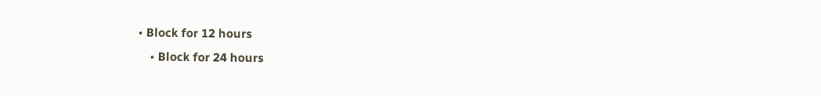• Block for 12 hours
    • Block for 24 hours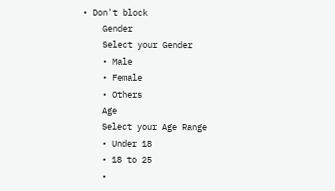• Don't block
    Gender
    Select your Gender
    • Male
    • Female
    • Others
    Age
    Select your Age Range
    • Under 18
    • 18 to 25
    •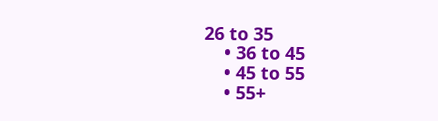26 to 35
    • 36 to 45
    • 45 to 55
    • 55+